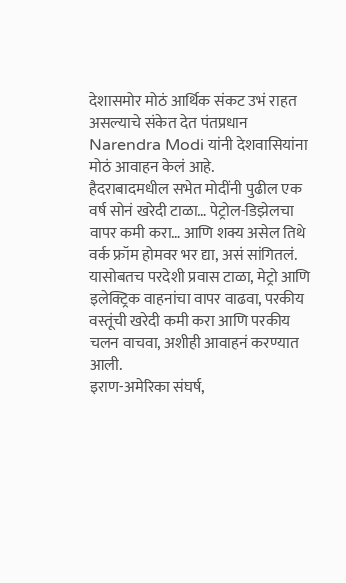देशासमोर मोठं आर्थिक संकट उभं राहत असल्याचे संकेत देत पंतप्रधान Narendra Modi यांनी देशवासियांना मोठं आवाहन केलं आहे.
हैदराबादमधील सभेत मोदींनी पुढील एक वर्ष सोनं खरेदी टाळा… पेट्रोल-डिझेलचा वापर कमी करा… आणि शक्य असेल तिथे वर्क फ्रॉम होमवर भर द्या, असं सांगितलं.
यासोबतच परदेशी प्रवास टाळा, मेट्रो आणि इलेक्ट्रिक वाहनांचा वापर वाढवा, परकीय वस्तूंची खरेदी कमी करा आणि परकीय चलन वाचवा, अशीही आवाहनं करण्यात आली.
इराण-अमेरिका संघर्ष,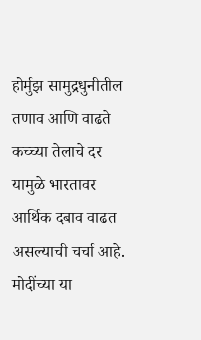होर्मुझ सामुद्रधुनीतील तणाव आणि वाढते कच्च्या तेलाचे दर यामुळे भारतावर आर्थिक दबाव वाढत असल्याची चर्चा आहे.
मोदींच्या या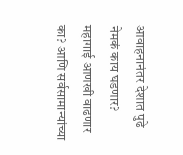आवाहनानंतर देशात पुढे नेमकं काय घडणार? महागाई आणखी वाढणार का? आणि सर्वसामान्यांच्या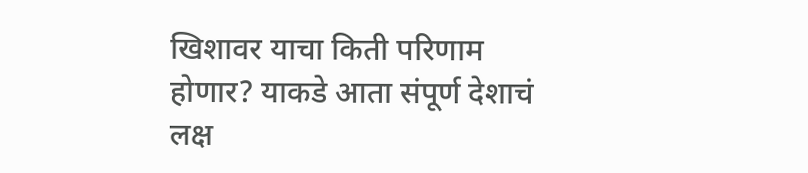खिशावर याचा किती परिणाम होणार? याकडे आता संपूर्ण देशाचं लक्ष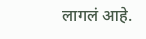लागलं आहे.